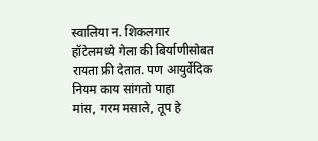स्वालिया न. शिकलगार
हॉटेलमध्ये गेला की बिर्याणीसोबत रायता फ्री देतात. पण आयुर्वेदिक नियम काय सांगतो पाहा
मांस, गरम मसाले, तूप हे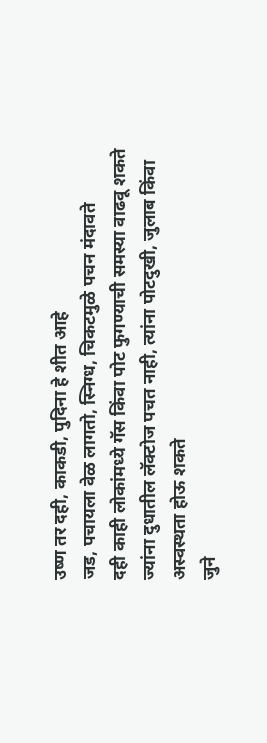उष्ण तर दही, काकडी, पुदिना हे शीत आहे
जड, पचायला वेळ लागतो, स्निग्ध, चिकटमुळे पचन मंदावते
दही काही लोकांमध्ये गॅस किंवा पोट फुगण्याची समस्या वाढवू शकते
ज्यांना दुधातील लॅक्टोज पचत नाही, त्यांना पोटदुखी, जुलाब किंवा अस्वस्थता होऊ शकते
जुने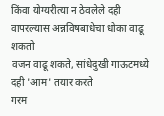किंवा योग्यरीत्या न ठेवलेले दही वापरल्यास अन्नविषबाधेचा धोका वाढू शकतो
वजन वाढू शकते, सांधेदुखी गाऊटमध्ये दही 'आम' तयार करते
गरम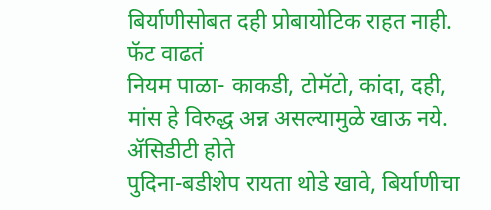बिर्याणीसोबत दही प्रोबायोटिक राहत नाही. फॅट वाढतं
नियम पाळा- काकडी, टोमॅटो, कांदा, दही, मांस हे विरुद्ध अन्न असल्यामुळे खाऊ नये. ॲसिडीटी होते
पुदिना-बडीशेप रायता थोडे खावे, बिर्याणीचा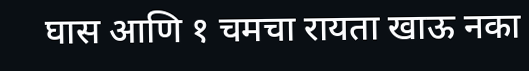घास आणि १ चमचा रायता खाऊ नका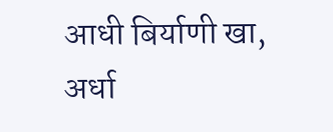आधी बिर्याणी खा, अर्धा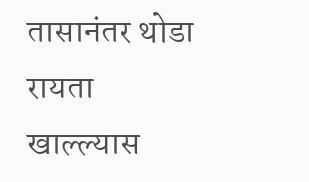तासानंतर थोडा रायता खाल्ल्यास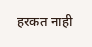हरकत नाही